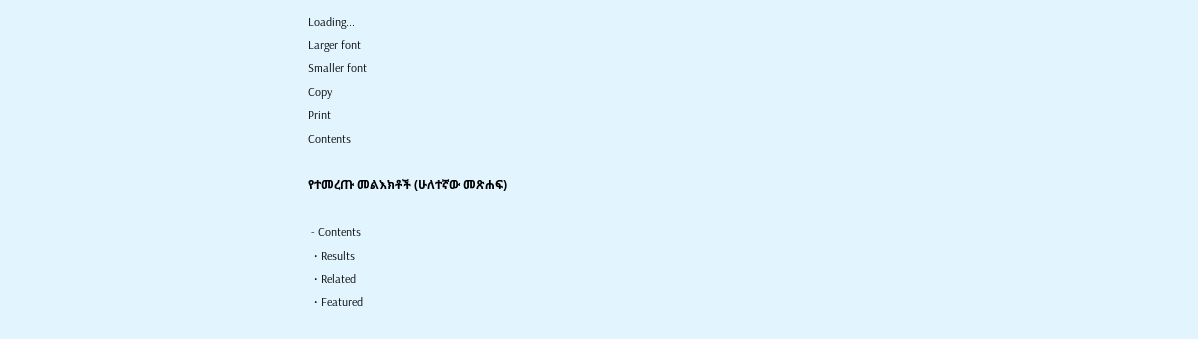Loading...
Larger font
Smaller font
Copy
Print
Contents

የተመረጡ መልእክቶች (ሁለተኛው መጽሐፍ)

 - Contents
  • Results
  • Related
  • Featured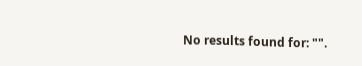No results found for: "".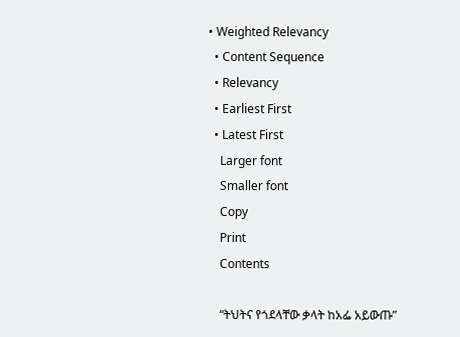• Weighted Relevancy
  • Content Sequence
  • Relevancy
  • Earliest First
  • Latest First
    Larger font
    Smaller font
    Copy
    Print
    Contents

    “ትህትና የጎደላቸው ቃላት ከአፌ አይውጡ”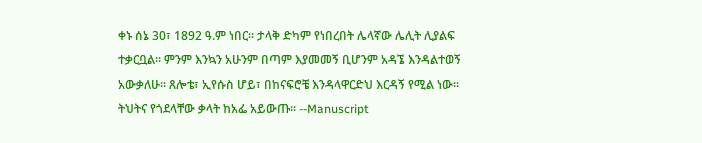ቀኑ ሰኔ 30፣ 1892 ዓ.ም ነበር፡፡ ታላቅ ድካም የነበረበት ሌላኛው ሌሊት ሊያልፍ ተቃርቧል፡፡ ምንም እንኳን አሁንም በጣም እያመመኝ ቢሆንም አዳኜ እንዳልተወኝ አውቃለሁ፡፡ ጸሎቴ፣ ኢየሱስ ሆይ፣ በከናፍሮቼ እንዳላዋርድህ እርዳኝ የሚል ነው፡፡ ትህትና የጎደላቸው ቃላት ከአፌ አይውጡ፡፡ --Manuscript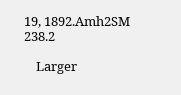19, 1892.Amh2SM 238.2

    Larger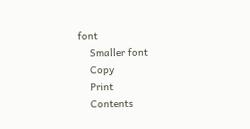font
    Smaller font
    Copy
    Print
    Contents